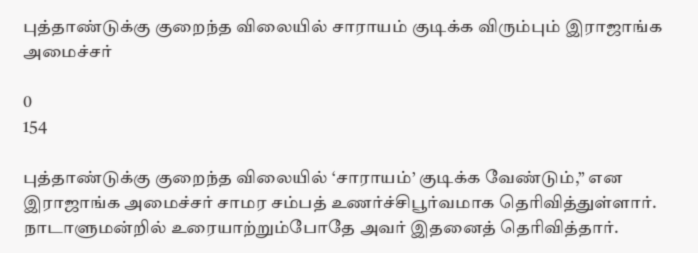புத்தாண்டுக்கு குறைந்த விலையில் சாராயம் குடிக்க விரும்பும் இராஜாங்க அமைச்சர்

0
154

புத்தாண்டுக்கு குறைந்த விலையில் ‘சாராயம்’ குடிக்க வேண்டும்,” என இராஜாங்க அமைச்சர் சாமர சம்பத் உணர்ச்சிபூர்வமாக தெரிவித்துள்ளார். நாடாளுமன்றில் உரையாற்றும்போதே அவர் இதனைத் தெரிவித்தார்.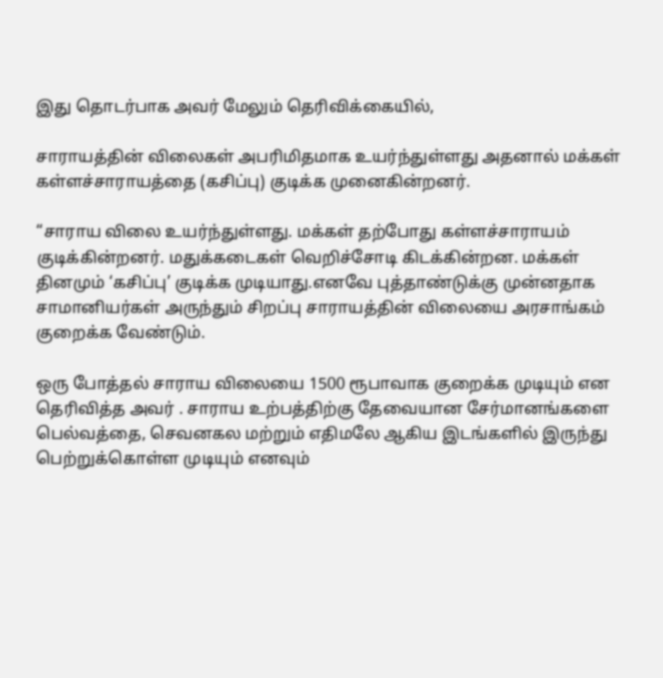இது தொடர்பாக அவர் மேலும் தெரிவிக்கையில்,

சாராயத்தின் விலைகள் அபரிமிதமாக உயர்ந்துள்ளது அதனால் மக்கள் கள்ளச்சாராயத்தை (கசிப்பு) குடிக்க முனைகின்றனர்.

“சாராய விலை உயர்ந்துள்ளது. மக்கள் தற்போது கள்ளச்சாராயம் குடிக்கின்றனர். மதுக்கடைகள் வெறிச்சோடி கிடக்கின்றன. மக்கள் தினமும் ‘கசிப்பு’ குடிக்க முடியாது.எனவே புத்தாண்டுக்கு முன்னதாக சாமானியர்கள் அருந்தும் சிறப்பு சாராயத்தின் விலையை அரசாங்கம் குறைக்க வேண்டும்.

ஒரு போத்தல் சாராய விலையை 1500 ரூபாவாக குறைக்க முடியும் என தெரிவித்த அவர் . சாராய உற்பத்திற்கு தேவையான சேர்மானங்களை பெல்வத்தை, செவனகல மற்றும் எதிமலே ஆகிய இடங்களில் இருந்து பெற்றுக்கொள்ள முடியும் எனவும்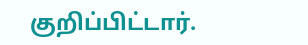குறிப்பிட்டார்.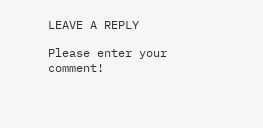LEAVE A REPLY

Please enter your comment!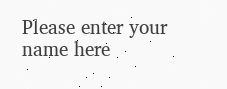Please enter your name here